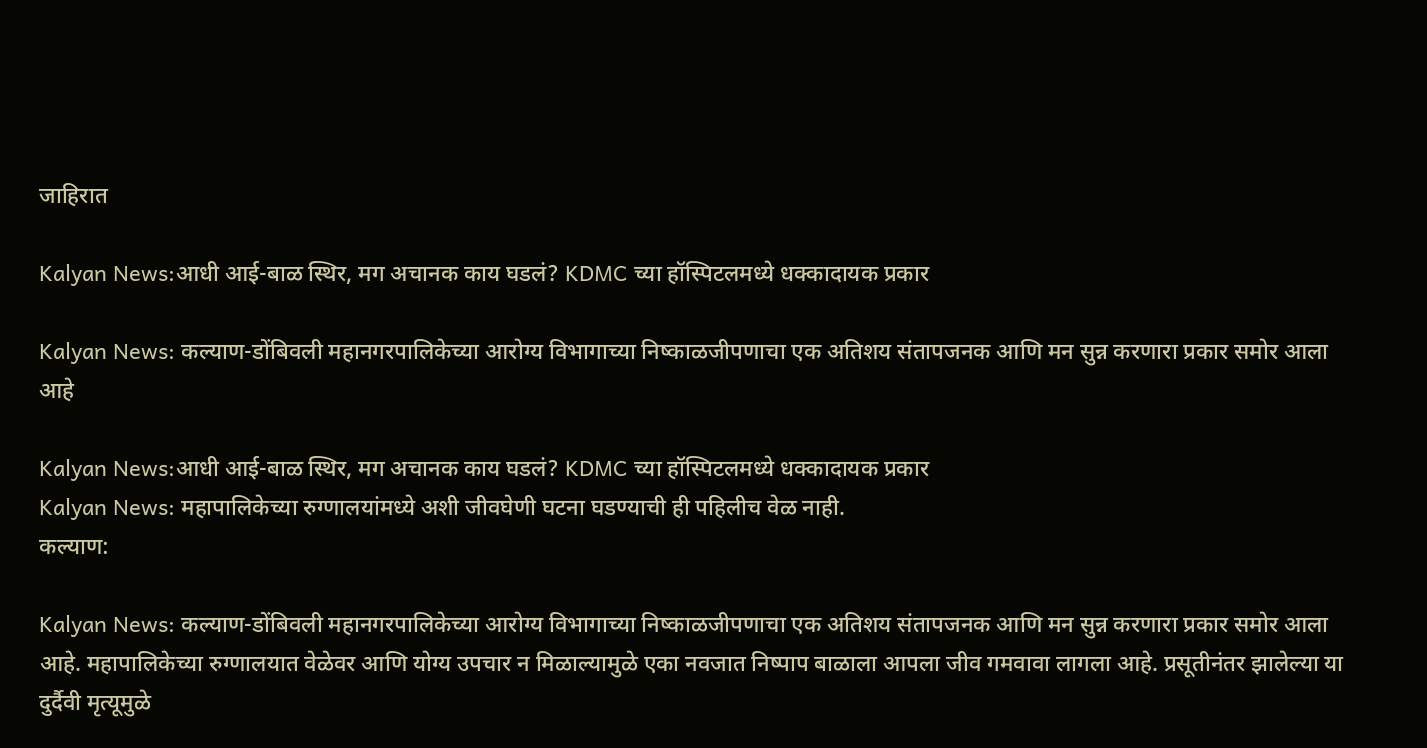जाहिरात

Kalyan News:आधी आई-बाळ स्थिर, मग अचानक काय घडलं? KDMC च्या हॉस्पिटलमध्ये धक्कादायक प्रकार

Kalyan News: कल्याण-डोंबिवली महानगरपालिकेच्या आरोग्य विभागाच्या निष्काळजीपणाचा एक अतिशय संतापजनक आणि मन सुन्न करणारा प्रकार समोर आला आहे

Kalyan News:आधी आई-बाळ स्थिर, मग अचानक काय घडलं? KDMC च्या हॉस्पिटलमध्ये धक्कादायक प्रकार
Kalyan News: महापालिकेच्या रुग्णालयांमध्ये अशी जीवघेणी घटना घडण्याची ही पहिलीच वेळ नाही.
कल्याण:

Kalyan News: कल्याण-डोंबिवली महानगरपालिकेच्या आरोग्य विभागाच्या निष्काळजीपणाचा एक अतिशय संतापजनक आणि मन सुन्न करणारा प्रकार समोर आला आहे. महापालिकेच्या रुग्णालयात वेळेवर आणि योग्य उपचार न मिळाल्यामुळे एका नवजात निष्पाप बाळाला आपला जीव गमवावा लागला आहे. प्रसूतीनंतर झालेल्या या दुर्दैवी मृत्यूमुळे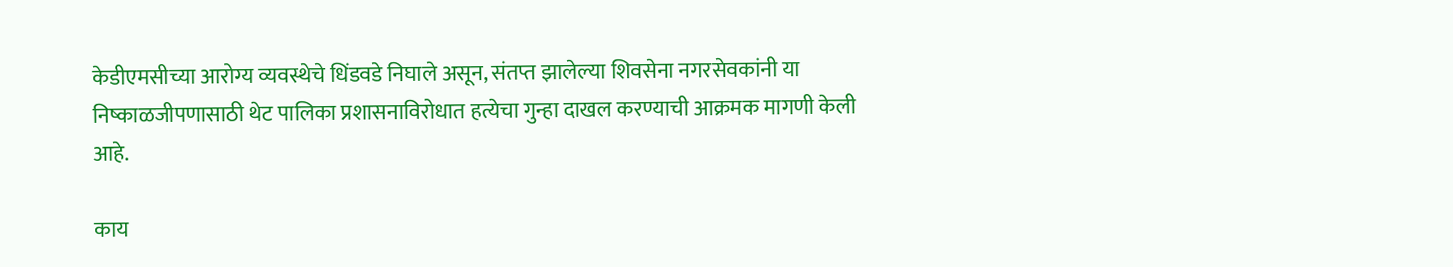केडीएमसीच्या आरोग्य व्यवस्थेचे धिंडवडे निघाले असून, संतप्त झालेल्या शिवसेना नगरसेवकांनी या निष्काळजीपणासाठी थेट पालिका प्रशासनाविरोधात हत्येचा गुन्हा दाखल करण्याची आक्रमक मागणी केली आहे.

काय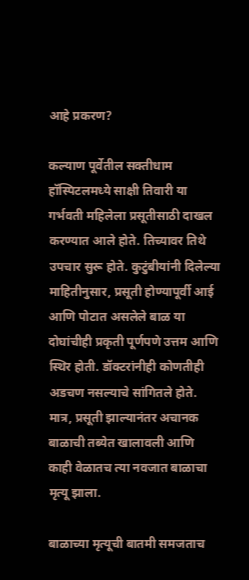आहे प्रकरण?

कल्याण पूर्वेतील सक्तीधाम हॉस्पिटलमध्ये साक्षी तिवारी या गर्भवती महिलेला प्रसूतीसाठी दाखल करण्यात आले होते. तिच्यावर तिथे उपचार सुरू होते. कुटुंबीयांनी दिलेल्या माहितीनुसार, प्रसूती होण्यापूर्वी आई आणि पोटात असलेले बाळ या दोघांचीही प्रकृती पूर्णपणे उत्तम आणि स्थिर होती. डॉक्टरांनीही कोणतीही अडचण नसल्याचे सांगितले होते. मात्र, प्रसूती झाल्यानंतर अचानक बाळाची तब्येत खालावली आणि काही वेळातच त्या नवजात बाळाचा मृत्यू झाला.

बाळाच्या मृत्यूची बातमी समजताच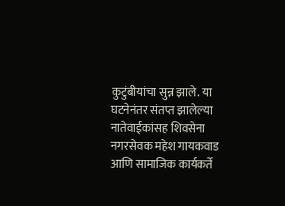कुटुंबीयांचा सुन्न झाले. या घटनेनंतर संतप्त झालेल्या नातेवाईकांसह शिवसेना नगरसेवक महेश गायकवाड आणि सामाजिक कार्यकर्ते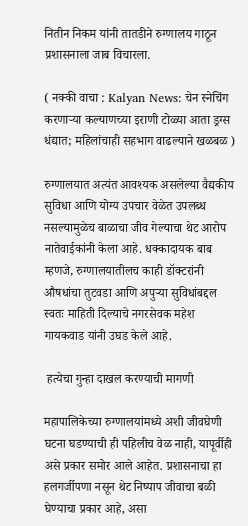नितीन निकम यांनी तातडीने रुग्णालय गाठून प्रशासनाला जाब विचारला.

( नक्की वाचा : Kalyan News: चेन स्नेचिंग करणाऱ्या कल्याणच्या इराणी टोळ्या आता ड्रग्स धंद्यात; महिलांचाही सहभाग वाढल्याने खळबळ )

रुग्णालयात अत्यंत आवश्यक असलेल्या वैद्यकीय सुविधा आणि योग्य उपचार वेळेत उपलब्ध नसल्यामुळेच बाळाचा जीव गेल्याचा थेट आरोप नातेवाईकांनी केला आहे. धक्कादायक बाब म्हणजे, रुग्णालयातीलच काही डॉक्टरांनी औषधांचा तुटवडा आणि अपुऱ्या सुविधांबद्दल स्वतः माहिती दिल्याचे नगरसेवक महेश गायकवाड यांनी उघड केले आहे.

 हत्येचा गुन्हा दाखल करण्याची मागणी

महापालिकेच्या रुग्णालयांमध्ये अशी जीवघेणी घटना घडण्याची ही पहिलीच वेळ नाही, यापूर्वीही असे प्रकार समोर आले आहेत. प्रशासनाचा हा हलगर्जीपणा नसून थेट निष्पाप जीवाचा बळी घेण्याचा प्रकार आहे, असा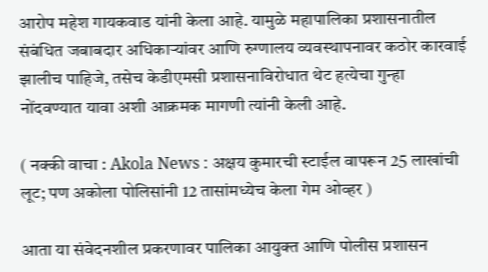आरोप महेश गायकवाड यांनी केला आहे. यामुळे महापालिका प्रशासनातील संबंधित जबाबदार अधिकाऱ्यांवर आणि रुग्णालय व्यवस्थापनावर कठोर कारवाई झालीच पाहिजे, तसेच केडीएमसी प्रशासनाविरोधात थेट हत्येचा गुन्हा नोंदवण्यात यावा अशी आक्रमक मागणी त्यांनी केली आहे.

( नक्की वाचा : Akola News : अक्षय कुमारची स्टाईल वापरून 25 लाखांची लूट; पण अकोला पोलिसांनी 12 तासांमध्येच केला गेम ओव्हर )

आता या संवेदनशील प्रकरणावर पालिका आयुक्त आणि पोलीस प्रशासन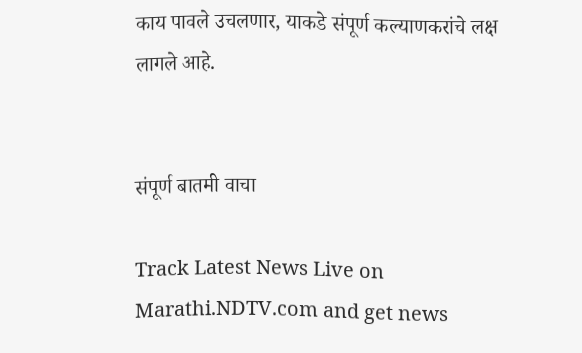काय पावले उचलणार, याकडे संपूर्ण कल्याणकरांचे लक्ष लागले आहे.


संपूर्ण बातमी वाचा

Track Latest News Live on Marathi.NDTV.com and get news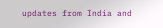updates from India and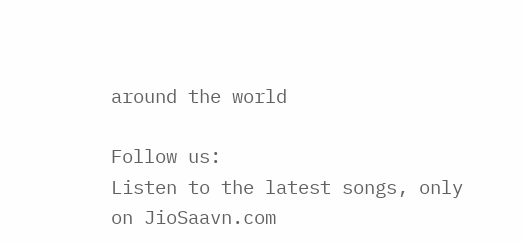around the world

Follow us:
Listen to the latest songs, only on JioSaavn.com